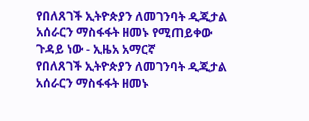የበለጸገች ኢትዮጵያን ለመገንባት ዲጂታል አሰራርን ማስፋፋት ዘመኑ የሚጠይቀው ጉዳይ ነው - ኢዜአ አማርኛ
የበለጸገች ኢትዮጵያን ለመገንባት ዲጂታል አሰራርን ማስፋፋት ዘመኑ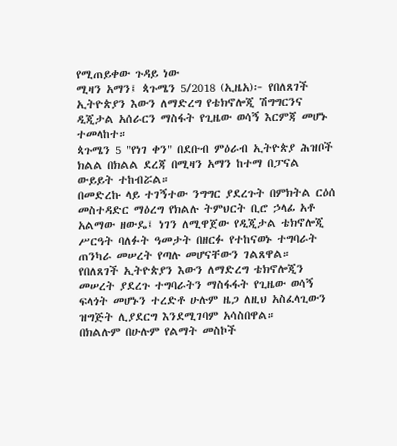የሚጠይቀው ጉዳይ ነው
ሚዛን አማን፤ ጳጉሜን 5/2018 (ኢዜአ)፦ የበለጸገች ኢትዮጵያን እውን ለማድረግ የቴክኖሎጂ ሽግግርንና ዲጂታል አሰራርን ማስፋት የጊዜው ወሳኝ እርምጃ መሆኑ ተመላከተ።
ጳጉሜን 5 "የነገ ቀን" በደቡብ ምዕራብ ኢትዮጵያ ሕዝቦች ክልል በክልል ደረጃ በሚዛን አማን ከተማ በፓናል ውይይት ተከብሯል።
በመድረኩ ላይ ተገኝተው ንግግር ያደረጉት በምክትል ርዕሰ መስተዳድር ማዕረግ የክልሉ ትምህርት ቢሮ ኃላፊ አቶ አልማው ዘውዴ፤ ነገን ለሚዋጀው የዲጂታል ቴክኖሎጂ ሥርዓት ባለፉት ዓመታት በዘርፉ የተከናወኑ ተግባራት ጠንካራ መሠረት የጣሉ መሆናቸውን ገልጸዋል።
የበለጸገች ኢትዮጵያን እውን ለማድረግ ቴክኖሎጂን መሠረት ያደረጉ ተግባራትን ማስፋፋት የጊዜው ወሳኝ ፍላጎት መሆኑን ተረድቶ ሁሉም ዜጋ ለዚህ አስፈላጊውን ዝግጅት ሊያደርግ እንደሚገባም አሳስበዋል።
በክልሉም በሁሉም የልማት መስኮች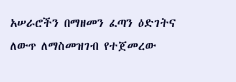አሠራሮችን በማዘመን ፈጣን ዕድገትና ለውጥ ለማስመዝገብ የተጀመረው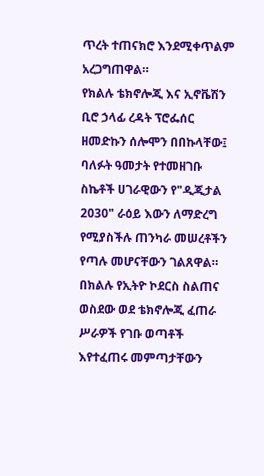ጥረት ተጠናክሮ እንደሚቀጥልም አረጋግጠዋል።
የክልሉ ቴክኖሎጂ እና ኢኖቬሽን ቢሮ ኃላፊ ረዳት ፕሮፌሰር ዘመድኩን ሰሎሞን በበኩላቸው፤ ባለፉት ዓመታት የተመዘገቡ ስኬቶች ሀገራዊውን የ"ዲጂታል 2030" ራዕይ እውን ለማድረግ የሚያስችሉ ጠንካራ መሠረቶችን የጣሉ መሆናቸውን ገልጸዋል።
በክልሉ የኢትዮ ኮደርስ ስልጠና ወስደው ወደ ቴክኖሎጂ ፈጠራ ሥራዎች የገቡ ወጣቶች እየተፈጠሩ መምጣታቸውን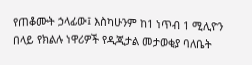የጠቆሙት ኃላፊው፤ እስካሁንም ከ1 ነጥብ 1 ሚሊዮን በላይ የክልሉ ነዋሪዎች የዲጂታል መታወቂያ ባለቤት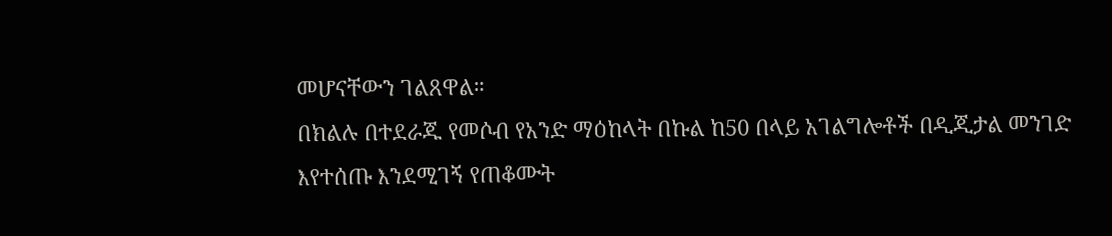መሆናቸውን ገልጸዋል።
በክልሉ በተደራጁ የመሶብ የአንድ ማዕከላት በኩል ከ50 በላይ አገልግሎቶች በዲጂታል መንገድ እየተሰጡ እንደሚገኝ የጠቆሙት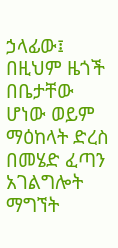ኃላፊው፤ በዚህም ዜጎች በቤታቸው ሆነው ወይም ማዕከላት ድረስ በመሄድ ፈጣን አገልግሎት ማግኘት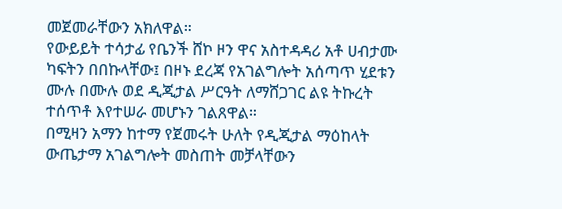መጀመራቸውን አክለዋል።
የውይይት ተሳታፊ የቤንች ሸኮ ዞን ዋና አስተዳዳሪ አቶ ሀብታሙ ካፍትን በበኩላቸው፤ በዞኑ ደረጃ የአገልግሎት አሰጣጥ ሂደቱን ሙሉ በሙሉ ወደ ዲጂታል ሥርዓት ለማሸጋገር ልዩ ትኩረት ተሰጥቶ እየተሠራ መሆኑን ገልጸዋል።
በሚዛን አማን ከተማ የጀመሩት ሁለት የዲጂታል ማዕከላት ውጤታማ አገልግሎት መስጠት መቻላቸውን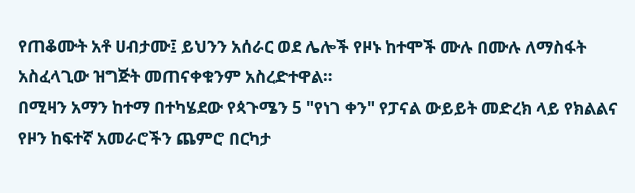የጠቆሙት አቶ ሀብታሙ፤ ይህንን አሰራር ወደ ሌሎች የዞኑ ከተሞች ሙሉ በሙሉ ለማስፋት አስፈላጊው ዝግጅት መጠናቀቁንም አስረድተዋል።
በሚዛን አማን ከተማ በተካሄደው የጳጉሜን 5 "የነገ ቀን" የፓናል ውይይት መድረክ ላይ የክልልና የዞን ከፍተኛ አመራሮችን ጨምሮ በርካታ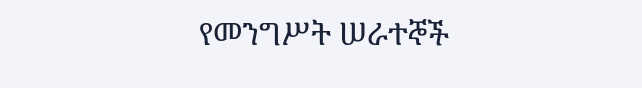የመንግሥት ሠራተኞች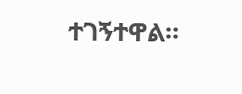ተገኝተዋል።